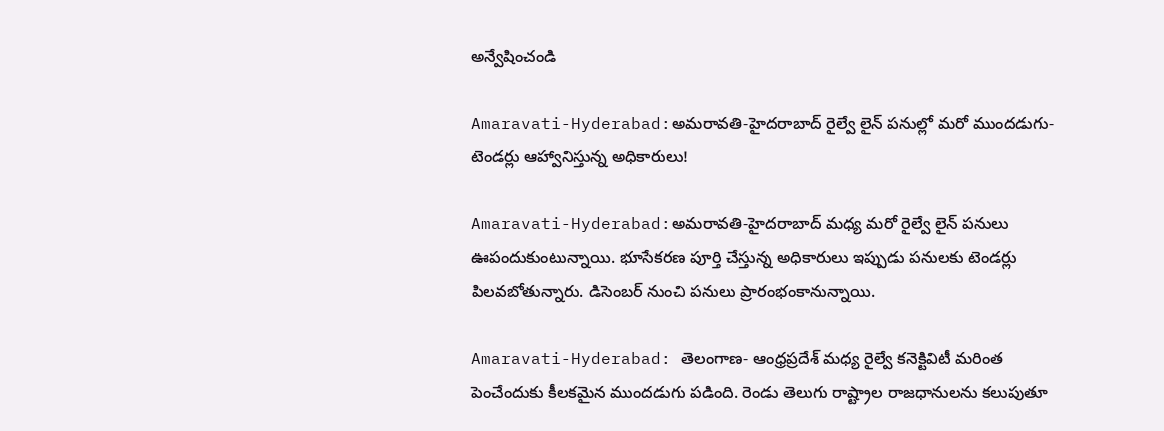అన్వేషించండి

Amaravati-Hyderabad:అమరావతి-హైదరాబాద్ రైల్వే లైన్ పనుల్లో మరో ముందడుగు- టెండర్లు ఆహ్వానిస్తున్న అధికారులు!

Amaravati-Hyderabad:అమరావతి-హైదరాబాద్‌ మధ్య మరో రైల్వే లైన్ పనులు ఊపందుకుంటున్నాయి. భూసేకరణ పూర్తి చేస్తున్న అధికారులు ఇప్పుడు పనులకు టెండర్లు పిలవబోతున్నారు. డిసెంబర్ నుంచి పనులు ప్రారంభంకానున్నాయి.

Amaravati-Hyderabad: తెలంగాణ- ఆంధ్రప్రదేశ్‌ మధ్య రైల్వే కనెక్టివిటీ మరింత పెంచేందుకు కీలకమైన ముందడుగు పడింది. రెండు తెలుగు రాష్ట్రాల రాజధానులను కలుపుతూ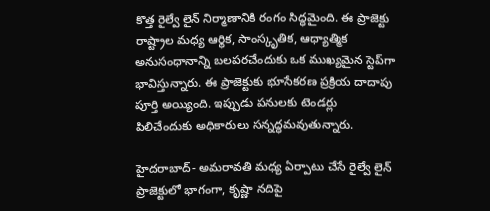కొత్త రైల్వే లైన్‌ నిర్మాణానికి రంగం సిద్ధమైంది. ఈ ప్రాజెక్టు రాష్ట్రాల మధ్య ఆర్థిక, సాంస్కృతిక, ఆధ్యాత్మిక అనుసంధానాన్ని బలపరచేందుకు ఒక ముఖ్యమైన స్టెప్‌గా భావిస్తున్నారు. ఈ ప్రాజెక్టుకు భూసేకరణ ప్రక్రియ దాదాపు పూర్తి అయ్యింది. ఇప్పుడు పనులకు టెండర్లు పిలిచేందుకు అధికారులు సన్నద్ధమవుతున్నారు.

హైదరాబాద్‌- అమరావతి మధ్య ఏర్పాటు చేసే రైల్వే లైన్‌ ప్రాజెక్టులో భాగంగా, కృష్ణా నదిపై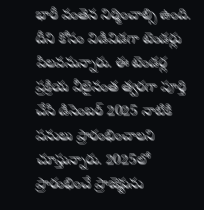భారీ వంతెన నిర్మించాల్సి ఉంది. దీని కోసం విడివిడగా టెండర్లు పిలవనున్నారు. ఈ టెండర్ల ప్రక్రియ వీలైనంత త్వరగా పూర్తి చేసి డిసెంబర్ 2025 నాటికి పనులు ప్రారంభించాలని చూస్తున్నారు. 2025లో ప్రారంభించే ప్రాజెక్టును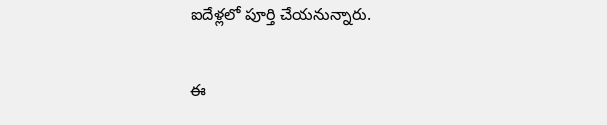ఐదేళ్లలో పూర్తి చేయనున్నారు.

ఈ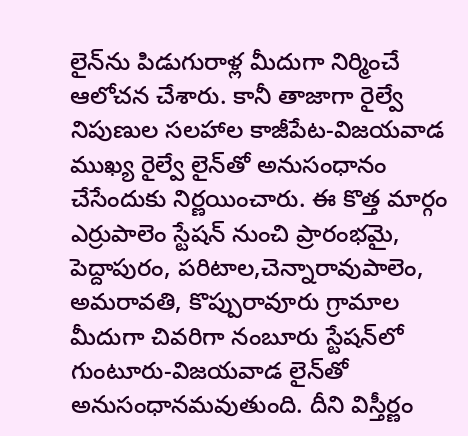లైన్‌ను పిడుగురాళ్ల మీదుగా నిర్మించే ఆలోచన చేశారు. కానీ తాజాగా రైల్వే నిపుణుల సలహాల కాజీపేట-విజయవాడ ముఖ్య రైల్వే లైన్‌తో అనుసంధానం చేసేందుకు నిర్ణయించారు. ఈ కొత్త మార్గం ఎర్రుపాలెం స్టేషన్‌ నుంచి ప్రారంభమై, పెద్దాపురం, పరిటాల,చెన్నారావుపాలెం, అమరావతి, కొప్పురావూరు గ్రామాల మీదుగా చివరిగా నంబూరు స్టేషన్‌లో గుంటూరు-విజయవాడ లైన్‌తో అనుసంధానమవుతుంది. దీని విస్తీర్ణం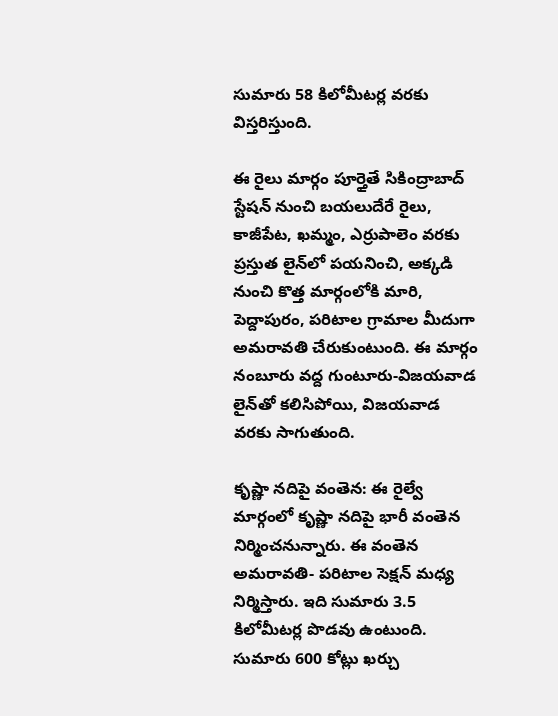సుమారు 58 కిలోమీటర్ల వరకు విస్తరిస్తుంది.

ఈ రైలు మార్గం పూర్తైతే సికింద్రాబాద్‌ స్టేషన్‌ నుంచి బయలుదేరే రైలు, కాజీపేట, ఖమ్మం, ఎర్రుపాలెం వరకు ప్రస్తుత లైన్‌లో పయనించి, అక్కడి నుంచి కొత్త మార్గంలోకి మారి, పెద్దాపురం, పరిటాల గ్రామాల మీదుగా అమరావతి చేరుకుంటుంది. ఈ మార్గం నంబూరు వద్ద గుంటూరు-విజయవాడ లైన్‌తో కలిసిపోయి, విజయవాడ వరకు సాగుతుంది.

కృష్ణా నదిపై వంతెన: ఈ రైల్వే మార్గంలో కృష్ణా నదిపై భారీ వంతెన నిర్మించనున్నారు. ఈ వంతెన అమరావతి- పరిటాల సెక్షన్‌ మధ్య నిర్మిస్తారు. ఇది సుమారు 3.5 కిలోమీటర్ల పొడవు ఉంటుంది. సుమారు 600 కోట్లు ఖర్చు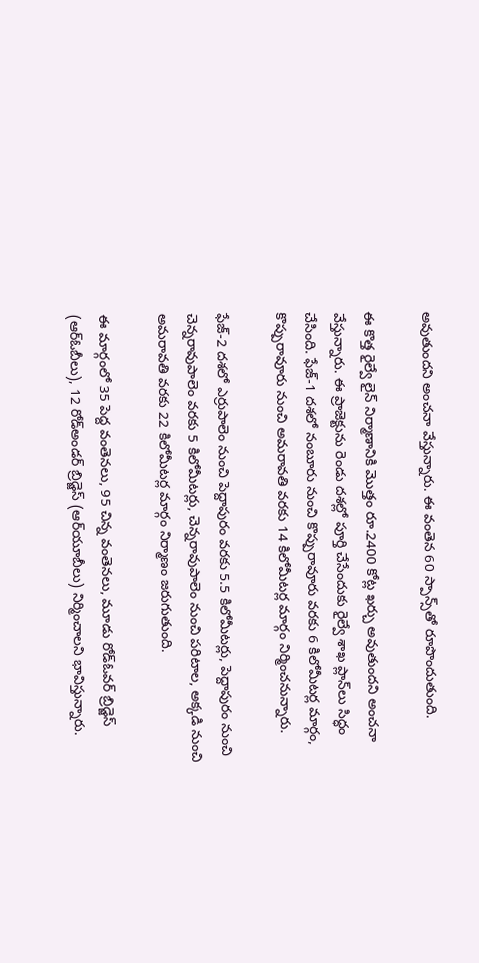అవుతుందని అంచనా వేస్తున్నారు. ఈ వంతెన 60 స్పాన్స్‌తో రూపొందుతుంది.

ఈ కొత్త రైల్వే లైన్‌ నిర్మాణానికి మొత్తం రూ.2400 కోట్ల ఖర్చు అవుతుందని అంచనా వేస్తున్నారు. ఈ ప్రాజెక్టును రెండు దశల్లో పూర్తి చేసేందుకు రైల్వే శాఖ ప్లాన్‌లు సిద్ధం చేసింది. ఫేజ్-1 దశలో నంబూరు నుంచి కొప్పురావూరు వరకు 6 కిలోమీటర్ల మార్గం, కొప్పురావూరు నుంచి అమరావతి వరకు 14 కిలోమీటర్ల మార్గం నిర్మించనున్నారు.

ఫేజ్-2 దశలో ఎర్రుపాలెం నుంచి పెద్దాపురం వరకు 5.5 కిలోమీటర్లు, పెద్దాపురం నుంచి చెన్నరావుపాలెం వరకు 5 కిలోమీటర్లు, చెన్నరావుపాలెం నుంచి పరిటాల, అక్కడి నుంచి అమరావతి వరకు 22 కిలోమీటర్ల మార్గం నిర్మాణం జరుగుతుంది.

ఈ మార్గంలో 35 పెద్ద వంతెనలు, 95 చిన్న వంతెనలు, మూడు రోడ్‌ఓవర్ బ్రిడ్జెస్ (ఆర్‌ఓబీలు), 12 రోడ్‌అండర్ బ్రిడ్జెస్ (ఆర్‌యూబీలు) నిర్మించాలని భావిస్తున్నారు.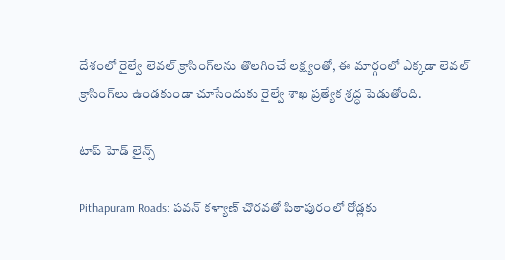దేశంలో రైల్వే లెవల్ క్రాసింగ్‌లను తొలగించే లక్ష్యంతో, ఈ మార్గంలో ఎక్కడా లెవల్ క్రాసింగ్‌లు ఉండకుండా చూసేందుకు రైల్వే శాఖ ప్రత్యేక శ్రద్ధ పెడుతోంది.

టాప్ హెడ్ లైన్స్

Pithapuram Roads: పవన్ కళ్యాణ్ చొరవతో పిఠాపురంలో రోడ్లకు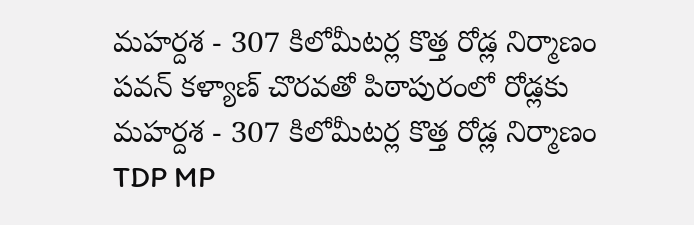మహర్దశ - 307 కిలోమీటర్ల కొత్త రోడ్ల నిర్మాణం
పవన్ కళ్యాణ్ చొరవతో పిఠాపురంలో రోడ్లకు మహర్దశ - 307 కిలోమీటర్ల కొత్త రోడ్ల నిర్మాణం
TDP MP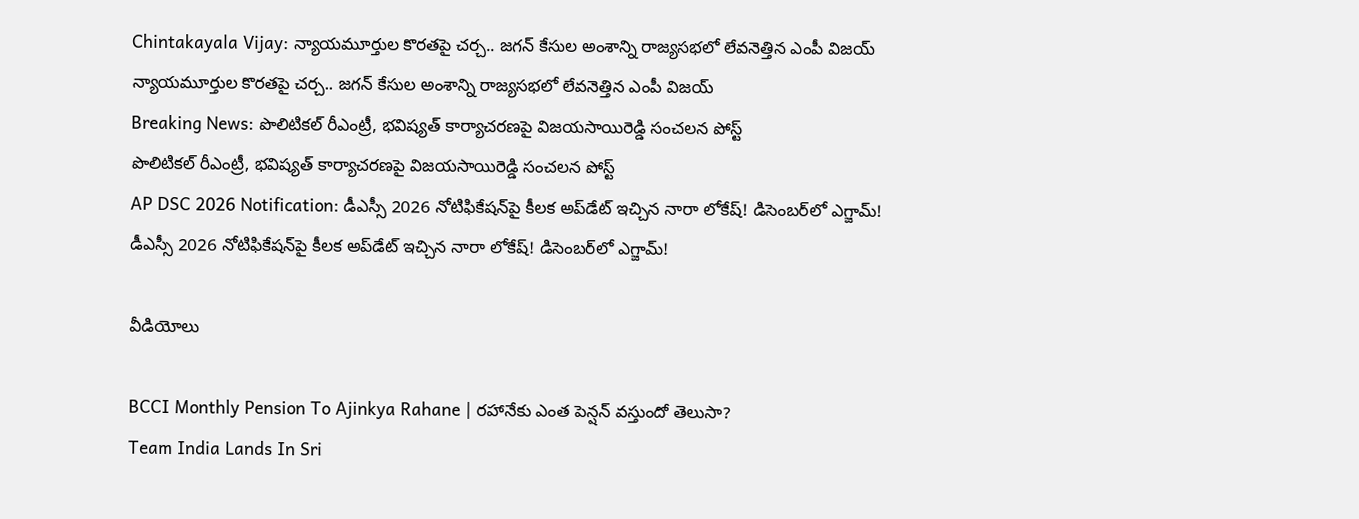Chintakayala Vijay: న్యాయమూర్తుల కొరతపై చర్చ.. జగన్ కేసుల అంశాన్ని రాజ్యసభలో లేవనెత్తిన ఎంపీ విజయ్
న్యాయమూర్తుల కొరతపై చర్చ.. జగన్ కేసుల అంశాన్ని రాజ్యసభలో లేవనెత్తిన ఎంపీ విజయ్
Breaking News: పొలిటికల్ రీఎంట్రీ, భవిష్యత్ కార్యాచరణపై విజయసాయిరెడ్డి సంచలన పోస్ట్
పొలిటికల్ రీఎంట్రీ, భవిష్యత్ కార్యాచరణపై విజయసాయిరెడ్డి సంచలన పోస్ట్
AP DSC 2026 Notification: డీఎస్సీ 2026 నోటిఫికేషన్‌పై కీలక అప్‌డేట్ ఇచ్చిన నారా లోకేష్‌! డిసెంబర్‌లో ఎగ్జామ్‌!
డీఎస్సీ 2026 నోటిఫికేషన్‌పై కీలక అప్‌డేట్ ఇచ్చిన నారా లోకేష్‌! డిసెంబర్‌లో ఎగ్జామ్‌!

వీడియోలు

BCCI Monthly Pension To Ajinkya Rahane | రహానేకు ఎంత పెన్షన్ వస్తుందో తెలుసా?
Team India Lands In Sri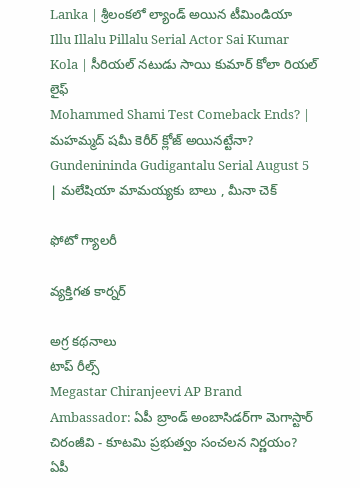Lanka | శ్రీలంకలో ల్యాండ్ అయిన టీమిండియా
Illu Illalu Pillalu Serial Actor Sai Kumar Kola | సీరియల్ నటుడు సాయి కుమార్ కోలా రియల్ లైఫ్
Mohammed Shami Test Comeback Ends? | మహమ్మద్ షమీ కెరీర్ క్లోజ్ అయినట్టేనా?
Gundenininda Gudigantalu Serial August 5 | మలేషియా మామయ్యకు బాలు , మీనా చెక్

ఫోటో గ్యాలరీ

వ్యక్తిగత కార్నర్

అగ్ర కథనాలు
టాప్ రీల్స్
Megastar Chiranjeevi AP Brand Ambassador: ఏపీ బ్రాండ్ అంబాసిడర్‌గా మెగాస్టార్ చిరంజీవి - కూటమి ప్రభుత్వం సంచలన నిర్ణయం?
ఏపీ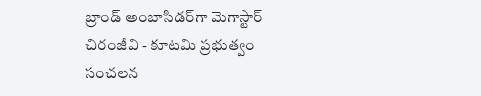బ్రాండ్ అంబాసిడర్‌గా మెగాస్టార్ చిరంజీవి - కూటమి ప్రభుత్వం సంచలన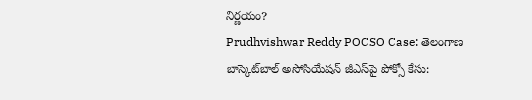నిర్ణయం?
Prudhvishwar Reddy POCSO Case: తెలంగాణ బాస్కెట్‌బాల్ అసోసియేషన్ జీఎస్‌పై పోక్సో కేసు: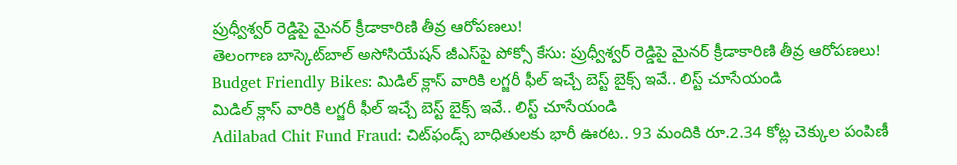ప్రుధ్వీశ్వర్ రెడ్డిపై మైనర్ క్రీడాకారిణి తీవ్ర ఆరోపణలు!
తెలంగాణ బాస్కెట్‌బాల్ అసోసియేషన్ జీఎస్‌పై పోక్సో కేసు: ప్రుధ్వీశ్వర్ రెడ్డిపై మైనర్ క్రీడాకారిణి తీవ్ర ఆరోపణలు!
Budget Friendly Bikes: మిడిల్ క్లాస్ వారికి లగ్జరీ ఫీల్ ఇచ్చే బెస్ట్ బైక్స్ ఇవే.. లిస్ట్ చూసేయండి
మిడిల్ క్లాస్ వారికి లగ్జరీ ఫీల్ ఇచ్చే బెస్ట్ బైక్స్ ఇవే.. లిస్ట్ చూసేయండి
Adilabad Chit Fund Fraud: చిట్‌ఫండ్స్ బాధితులకు భారీ ఊరట.. 93 మందికి రూ.2.34 కోట్ల చెక్కుల పంపిణీ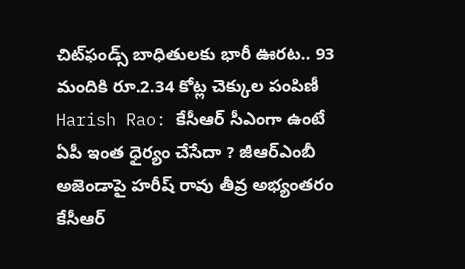చిట్‌ఫండ్స్ బాధితులకు భారీ ఊరట.. 93 మందికి రూ.2.34 కోట్ల చెక్కుల పంపిణీ
Harish Rao: కేసీఆర్ సీఎంగా ఉంటే ఏపీ ఇంత ధైర్యం చేసేదా ? జీఆర్ఎంబీ అజెండాపై హరీష్ రావు తీవ్ర అభ్యంతరం
కేసీఆర్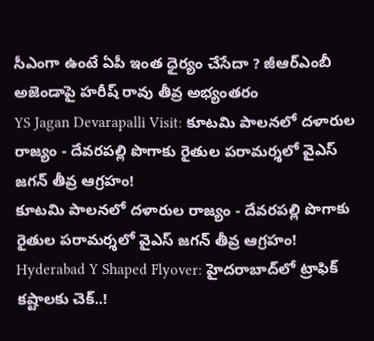సీఎంగా ఉంటే ఏపీ ఇంత ధైర్యం చేసేదా ? జీఆర్ఎంబీ అజెండాపై హరీష్ రావు తీవ్ర అభ్యంతరం
YS Jagan Devarapalli Visit: కూటమి పాలనలో దళారుల రాజ్యం - దేవరపల్లి పొగాకు రైతుల పరామర్శలో వైఎస్ జగన్‌ తీవ్ర ఆగ్రహం!
కూటమి పాలనలో దళారుల రాజ్యం - దేవరపల్లి పొగాకు రైతుల పరామర్శలో వైఎస్ జగన్‌ తీవ్ర ఆగ్రహం!
Hyderabad Y Shaped Flyover: హైదరాబాద్‌లో ట్రాఫిక్ కష్టాలకు చెక్..!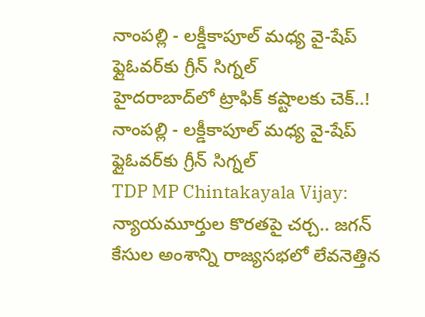నాంపల్లి - లక్డీకాపూల్ మధ్య వై-షేప్ ఫ్లైఓవర్‌కు గ్రీన్ సిగ్నల్
హైదరాబాద్‌లో ట్రాఫిక్ కష్టాలకు చెక్..! నాంపల్లి - లక్డీకాపూల్ మధ్య వై-షేప్ ఫ్లైఓవర్‌కు గ్రీన్ సిగ్నల్
TDP MP Chintakayala Vijay: న్యాయమూర్తుల కొరతపై చర్చ.. జగన్ కేసుల అంశాన్ని రాజ్యసభలో లేవనెత్తిన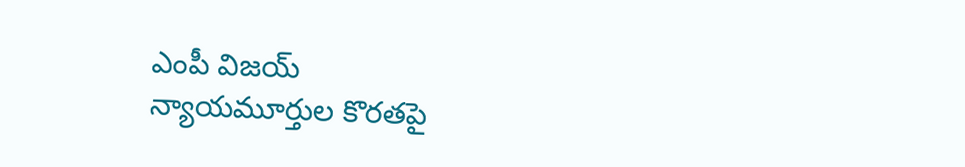ఎంపీ విజయ్
న్యాయమూర్తుల కొరతపై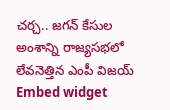చర్చ.. జగన్ కేసుల అంశాన్ని రాజ్యసభలో లేవనెత్తిన ఎంపీ విజయ్
Embed widget